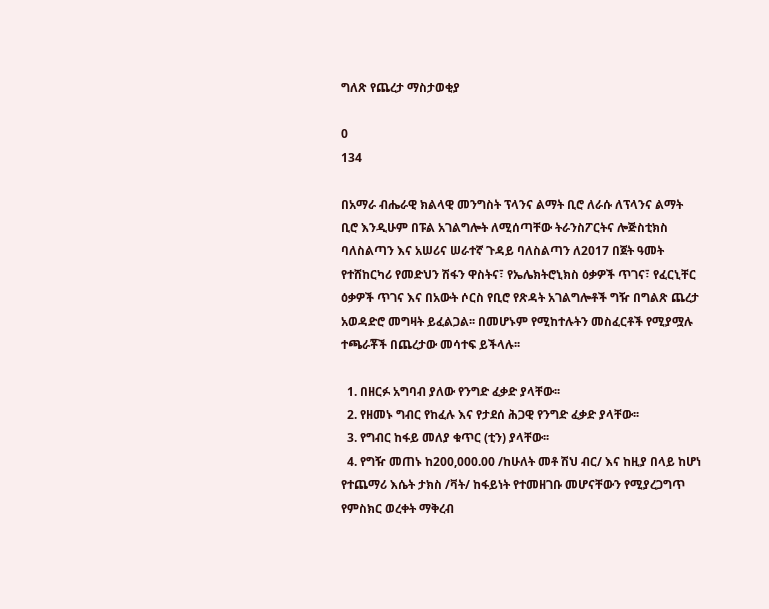ግለጽ የጨረታ ማስታወቂያ

0
134

በአማራ ብሔራዊ ክልላዊ መንግስት ፕላንና ልማት ቢሮ ለራሱ ለፕላንና ልማት ቢሮ እንዲሁም በፑል አገልግሎት ለሚሰጣቸው ትራንስፖርትና ሎጅስቲክስ ባለስልጣን እና አሠሪና ሠራተኛ ጉዳይ ባለስልጣን ለ2017 በጀት ዓመት የተሸከርካሪ የመድህን ሽፋን ዋስትና፣ የኤሌክትሮኒክስ ዕቃዎች ጥገና፣ የፈርኒቸር ዕቃዎች ጥገና እና በአውት ሶርስ የቢሮ የጽዳት አገልግሎቶች ግዥ በግልጽ ጨረታ አወዳድሮ መግዛት ይፈልጋል፡፡ በመሆኑም የሚከተሉትን መስፈርቶች የሚያሟሉ ተጫራቾች በጨረታው መሳተፍ ይችላሉ፡፡

  1. በዘርፉ አግባብ ያለው የንግድ ፈቃድ ያላቸው፡፡
  2. የዘመኑ ግብር የከፈሉ እና የታደሰ ሕጋዊ የንግድ ፈቃድ ያላቸው፡፡
  3. የግብር ከፋይ መለያ ቁጥር (ቲን) ያላቸው፡፡
  4. የግዥ መጠኑ ከ200,000.00 /ከሁለት መቶ ሽህ ብር/ እና ከዚያ በላይ ከሆነ የተጨማሪ እሴት ታክስ /ቫት/ ከፋይነት የተመዘገቡ መሆናቸውን የሚያረጋግጥ የምስክር ወረቀት ማቅረብ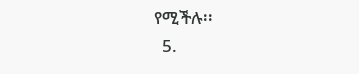የሚችሉ፡፡
  5.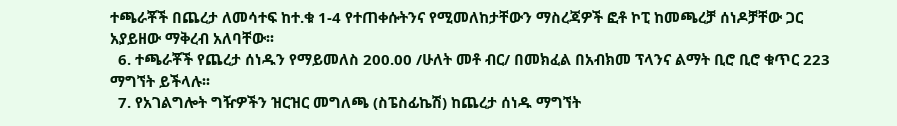ተጫራቾች በጨረታ ለመሳተፍ ከተ.ቁ 1-4 የተጠቀሱትንና የሚመለከታቸውን ማስረጃዎች ፎቶ ኮፒ ከመጫረቻ ሰነዶቻቸው ጋር አያይዘው ማቅረብ አለባቸው፡፡
  6. ተጫራቾች የጨረታ ሰነዱን የማይመለስ 200.00 /ሁለት መቶ ብር/ በመክፈል በአብክመ ፕላንና ልማት ቢሮ ቢሮ ቁጥር 223 ማግኘት ይችላሉ፡፡
  7. የአገልግሎት ግዥዎችን ዝርዝር መግለጫ (ስፔስፊኬሽ) ከጨረታ ሰነዱ ማግኘት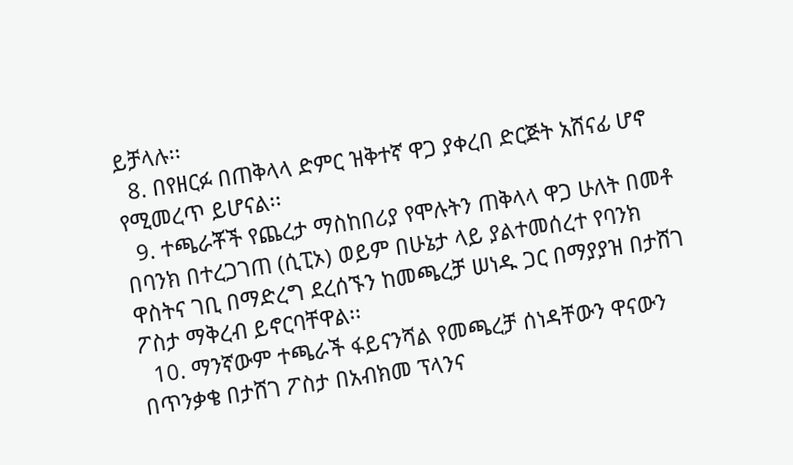ይቻላሉ፡፡
  8. በየዘርፉ በጠቅላላ ድምር ዝቅተኛ ዋጋ ያቀረበ ድርጅት አሸናፊ ሆኖ የሚመረጥ ይሆናል፡፡
  9. ተጫራቾች የጨረታ ማስከበሪያ የሞሉትን ጠቅላላ ዋጋ ሁለት በመቶ በባንክ በተረጋገጠ (ሲፒኦ) ወይም በሁኔታ ላይ ያልተመሰረተ የባንክ ዋስትና ገቢ በማድረግ ደረሰኙን ከመጫረቻ ሠነዱ ጋር በማያያዝ በታሸገ ፖስታ ማቅረብ ይኖርባቸዋል፡፡
  10. ማንኛውም ተጫራች ፋይናንሻል የመጫረቻ ሰነዳቸውን ዋናውን በጥንቃቄ በታሸገ ፖስታ በአብክመ ፕላንና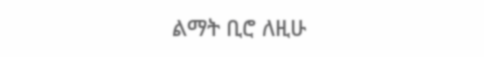ልማት ቢሮ ለዚሁ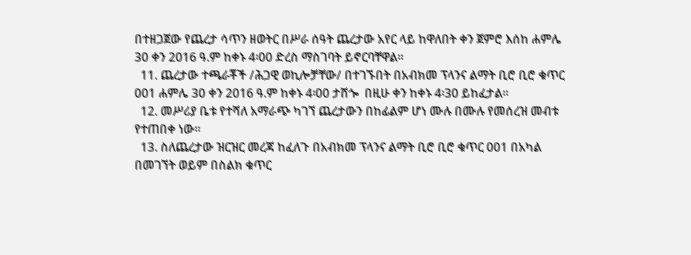በተዘጋጀው የጨረታ ሳጥን ዘወትር በሥራ ሰዓት ጨረታው አየር ላይ ከዋለበት ቀን ጀምሮ እሰከ ሐምሌ 30 ቀን 2016 ዓ.ም ከቀኑ 4፡00 ድረስ ማስገባት ይኖርባቸዋል፡፡
  11. ጨረታው ተጫራቾች /ሕጋዊ ወኪሎቻቸው/ በተገኙበት በአብክመ ፕላንና ልማት ቢሮ ቢሮ ቁጥር 001 ሐምሌ 30 ቀን 2016 ዓ.ም ከቀኑ 4፡00 ታሸጐ  በዚሁ ቀን ከቀኑ 4፡30 ይከፈታል፡፡
  12. መሥሪያ ቤቱ የተሻለ አማራጭ ካገኘ ጨረታውን በከፊልም ሆነ ሙሉ በሙሉ የመሰረዝ መብቱ የተጠበቀ ነው፡፡
  13. ስለጨረታው ዝርዝር መረጃ ከፈለጉ በአብክመ ፕላንና ልማት ቢሮ ቢሮ ቁጥር 001 በአካል በመገኘት ወይም በስልክ ቁጥር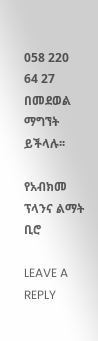058 220 64 27 በመደወል ማግኘት ይችላሉ፡፡

የአብክመ ፕላንና ልማት ቢሮ

LEAVE A REPLY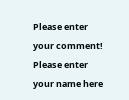Please enter your comment!
Please enter your name here